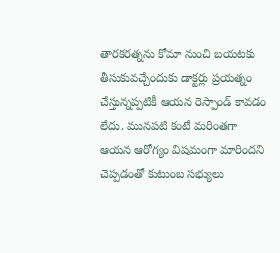తారకరత్నను కోమా నుంచి బయటకు తీసుకువచ్చేందుకు డాక్టర్లు ప్రయత్నం చేస్తున్నప్పటికీ ఆయన రెస్పాండ్ కావడం లేదు. మునపటి కంటే మరింతగా ఆయన ఆరోగ్యం విషమంగా మారిందని చెప్పడంతో కుటుంబ సభ్యులు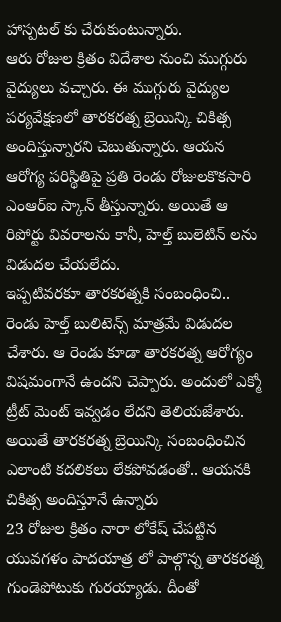హాస్పటల్ కు చేరుకుంటున్నారు.
ఆరు రోజుల క్రితం విదేశాల నుంచి ముగ్గురు వైద్యులు వచ్చారు. ఈ ముగ్గురు వైద్యుల పర్యవేక్షణలో తారకరత్న బ్రెయిన్కి చికిత్స అందిస్తున్నారని చెబుతున్నారు. ఆయన ఆరోగ్య పరిస్థితిపై ప్రతి రెండు రోజులకొకసారి ఎంఆర్ఐ స్కాన్ తీస్తున్నారు. అయితే ఆ రిపోర్టు వివరాలను కానీ, హెల్త్ బులెటిన్ లను విడుదల చేయలేదు.
ఇప్పటివరకూ తారకరత్నకి సంబంధించి.. రెండు హెల్త్ బులిటెన్స్ మాత్రమే విడుదల చేశారు. ఆ రెండు కూడా తారకరత్న ఆరోగ్యం విషమంగానే ఉందని చెప్పారు. అందులో ఎక్మో ట్రీట్ మెంట్ ఇవ్వడం లేదని తెలియజేశారు. అయితే తారకరత్న బ్రెయిన్కి సంబంధించిన ఎలాంటి కదలికలు లేకపోవడంతో.. ఆయనకి చికిత్స అందిస్తూనే ఉన్నారు
23 రోజుల క్రితం నారా లోకేష్ చేపట్టిన యువగళం పాదయాత్ర లో పాల్గొన్న తారకరత్న గుండెపోటుకు గురయ్యాడు. దీంతో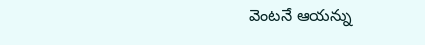వెంటనే ఆయన్ను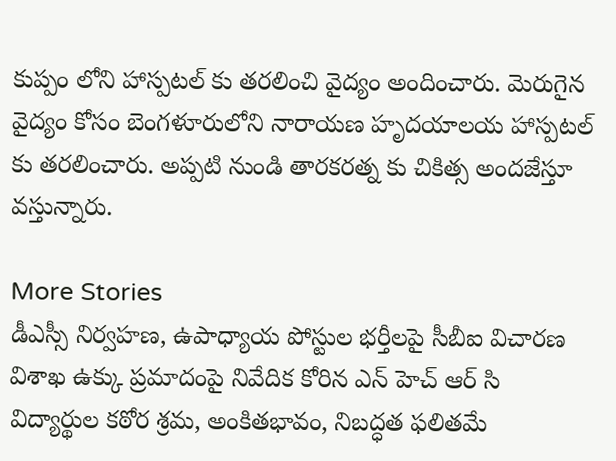కుప్పం లోని హాస్పటల్ కు తరలించి వైద్యం అందించారు. మెరుగైన వైద్యం కోసం బెంగళూరులోని నారాయణ హృదయాలయ హాస్పటల్ కు తరలించారు. అప్పటి నుండి తారకరత్న కు చికిత్స అందజేస్తూ వస్తున్నారు.

More Stories
డీఎస్సీ నిర్వహణ, ఉపాధ్యాయ పోస్టుల భర్తీలపై సీబీఐ విచారణ
విశాఖ ఉక్కు ప్రమాదంపై నివేదిక కోరిన ఎన్ హెచ్ ఆర్ సి
విద్యార్థుల కఠోర శ్రమ, అంకితభావం, నిబద్ధత ఫలితమే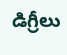డిగ్రీలు